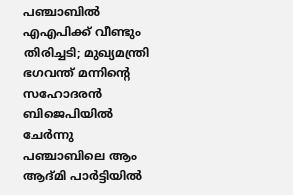പഞ്ചാബിൽ എഎപിക്ക് വീണ്ടും തിരിച്ചടി; മുഖ്യമന്ത്രി ഭഗവന്ത് മന്നിന്റെ സഹോദരൻ ബിജെപിയിൽ ചേർന്നു
പഞ്ചാബിലെ ആം ആദ്മി പാർട്ടിയിൽ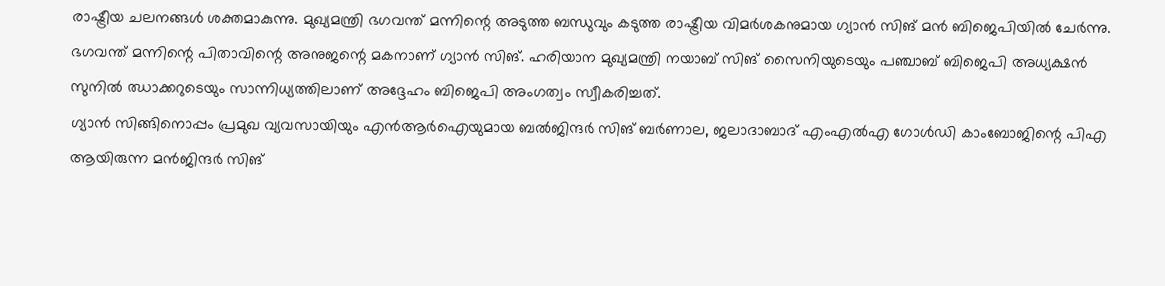രാഷ്ട്രീയ ചലനങ്ങൾ ശക്തമാകുന്നു. മുഖ്യമന്ത്രി ഭഗവന്ത് മന്നിന്റെ അടുത്ത ബന്ധുവും കടുത്ത രാഷ്ട്രീയ വിമർശകനുമായ ഗ്യാൻ സിങ് മൻ ബിജെപിയിൽ ചേർന്നു. ഭഗവന്ത് മന്നിന്റെ പിതാവിന്റെ അനുജന്റെ മകനാണ് ഗ്യാൻ സിങ്. ഹരിയാന മുഖ്യമന്ത്രി നയാബ് സിങ് സൈനിയുടെയും പഞ്ചാബ് ബിജെപി അധ്യക്ഷൻ സുനിൽ ഝാക്കറുടെയും സാന്നിധ്യത്തിലാണ് അദ്ദേഹം ബിജെപി അംഗത്വം സ്വീകരിച്ചത്.
ഗ്യാൻ സിങ്ങിനൊപ്പം പ്രമുഖ വ്യവസായിയും എൻആർഐയുമായ ബൽജിന്ദർ സിങ് ബർണാല, ജലാദാബാദ് എംഎൽഎ ഗോൾഡി കാംബോജിന്റെ പിഎ ആയിരുന്ന മൻജിന്ദർ സിങ്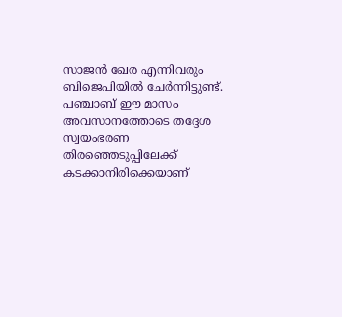സാജൻ ഖേര എന്നിവരും ബിജെപിയിൽ ചേർന്നിട്ടുണ്ട്. പഞ്ചാബ് ഈ മാസം അവസാനത്തോടെ തദ്ദേശ സ്വയംഭരണ തിരഞ്ഞെടുപ്പിലേക്ക് കടക്കാനിരിക്കെയാണ്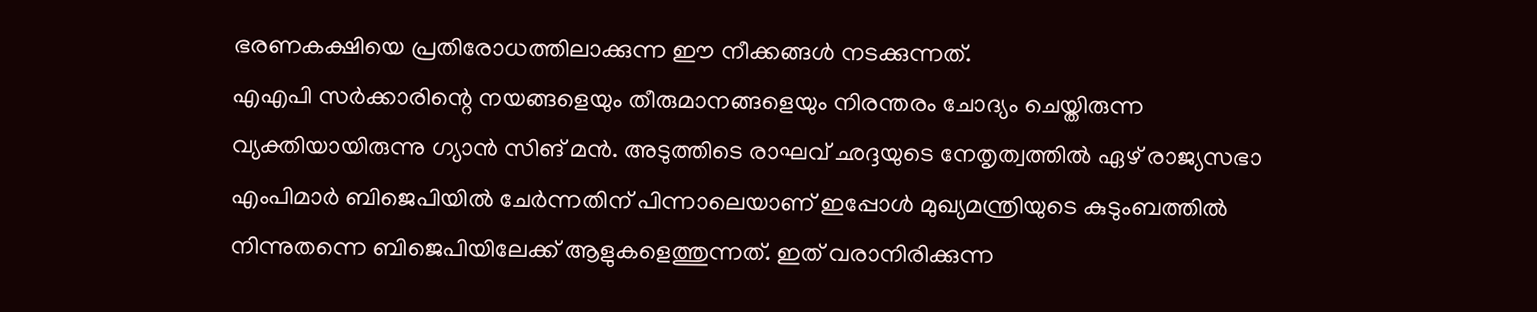ഭരണകക്ഷിയെ പ്രതിരോധത്തിലാക്കുന്ന ഈ നീക്കങ്ങൾ നടക്കുന്നത്.
എഎപി സർക്കാരിന്റെ നയങ്ങളെയും തീരുമാനങ്ങളെയും നിരന്തരം ചോദ്യം ചെയ്തിരുന്ന വ്യക്തിയായിരുന്നു ഗ്യാൻ സിങ് മൻ. അടുത്തിടെ രാഘവ് ഛദ്ദയുടെ നേതൃത്വത്തിൽ ഏഴ് രാജ്യസഭാ എംപിമാർ ബിജെപിയിൽ ചേർന്നതിന് പിന്നാലെയാണ് ഇപ്പോൾ മുഖ്യമന്ത്രിയുടെ കുടുംബത്തിൽ നിന്നുതന്നെ ബിജെപിയിലേക്ക് ആളുകളെത്തുന്നത്. ഇത് വരാനിരിക്കുന്ന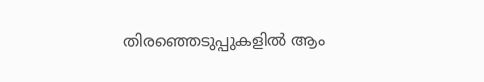തിരഞ്ഞെടുപ്പുകളിൽ ആം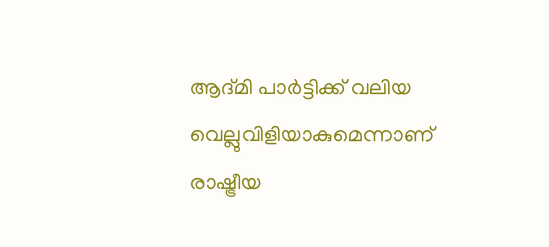ആദ്മി പാർട്ടിക്ക് വലിയ വെല്ലുവിളിയാകുമെന്നാണ് രാഷ്ട്രീയ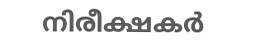നിരീക്ഷകർ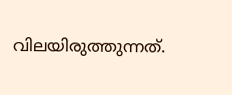വിലയിരുത്തുന്നത്.